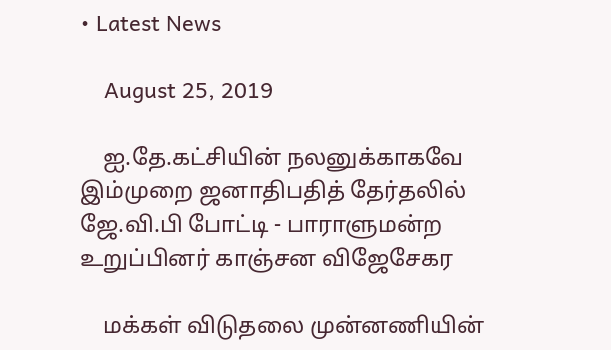• Latest News

    August 25, 2019

    ஐ.தே.கட்சியின் நலனுக்காகவே இம்முறை ஜனாதிபதித் தேர்தலில் ஜே.வி.பி போட்டி - பாராளுமன்ற உறுப்பினர் காஞ்சன விஜேசேகர

    மக்கள் விடுதலை முன்னணியின்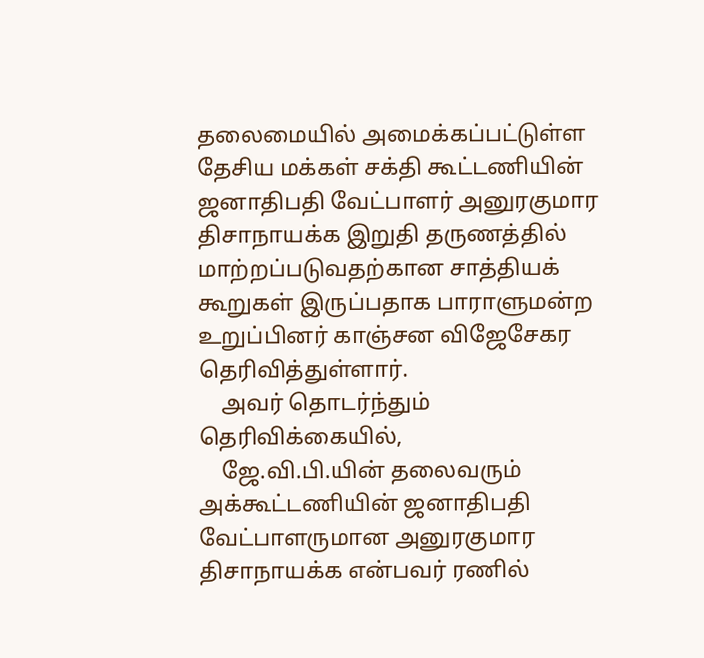தலைமையில் அமைக்கப்பட்டுள்ள தேசிய மக்கள் சக்தி கூட்டணியின் ஜனாதிபதி வேட்பாளர் அனுரகுமார திசாநாயக்க இறுதி தருணத்தில் மாற்றப்படுவதற்கான சாத்தியக் கூறுகள் இருப்பதாக பாராளுமன்ற உறுப்பினர் காஞ்சன விஜேசேகர தெரிவித்துள்ளார்.
    அவர் தொடர்ந்தும் தெரிவிக்கையில்,
    ஜே.வி.பி.யின் தலைவரும் அக்கூட்டணியின் ஜனாதிபதி வேட்பாளருமான அனுரகுமார திசாநாயக்க என்பவர் ரணில்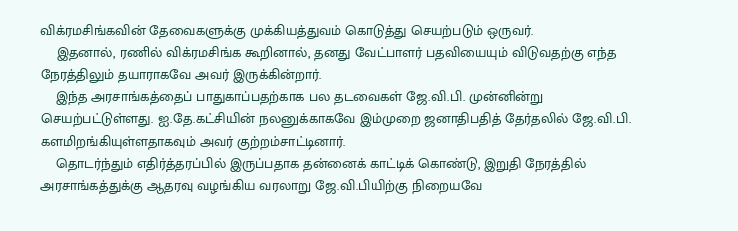விக்ரமசிங்கவின் தேவைகளுக்கு முக்கியத்துவம் கொடுத்து செயற்படும் ஒருவர்.
    இதனால், ரணில் விக்ரமசிங்க கூறினால், தனது வேட்பாளர் பதவியையும் விடுவதற்கு எந்த நேரத்திலும் தயாராகவே அவர் இருக்கின்றார்.
    இந்த அரசாங்கத்தைப் பாதுகாப்பதற்காக பல தடவைகள் ஜே.வி.பி. முன்னின்று செயற்பட்டுள்ளது. ஐ.தே.கட்சியின் நலனுக்காகவே இம்முறை ஜனாதிபதித் தேர்தலில் ஜே.வி.பி. களமிறங்கியுள்ளதாகவும் அவர் குற்றம்சாட்டினார்.
    தொடர்ந்தும் எதிர்த்தரப்பில் இருப்பதாக தன்னைக் காட்டிக் கொண்டு, இறுதி நேரத்தில் அரசாங்கத்துக்கு ஆதரவு வழங்கிய வரலாறு ஜே.வி.பியிற்கு நிறையவே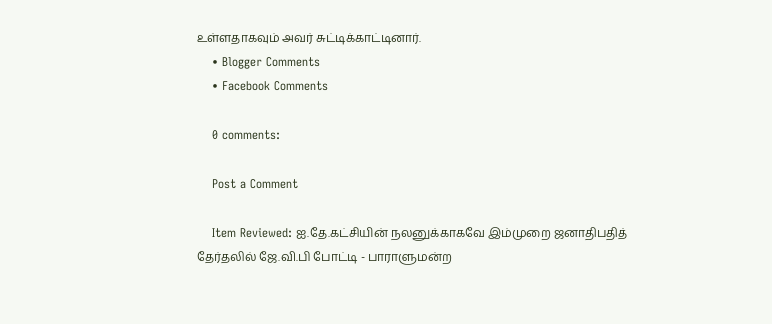உள்ளதாகவும் அவர் சுட்டிக்காட்டினார்.
    • Blogger Comments
    • Facebook Comments

    0 comments:

    Post a Comment

    Item Reviewed: ஐ.தே.கட்சியின் நலனுக்காகவே இம்முறை ஜனாதிபதித் தேர்தலில் ஜே.வி.பி போட்டி - பாராளுமன்ற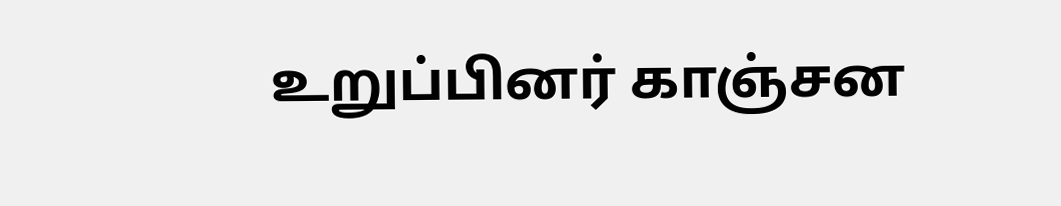உறுப்பினர் காஞ்சன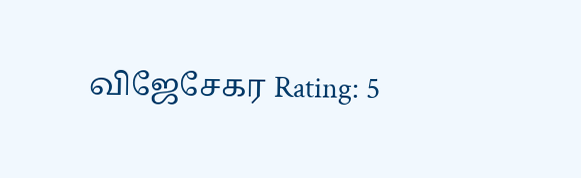விஜேசேகர Rating: 5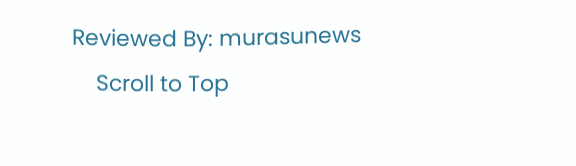Reviewed By: murasunews
    Scroll to Top